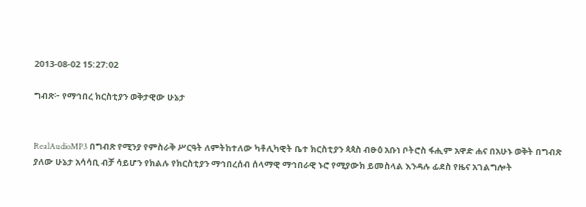2013-08-02 15:27:02

ግብጽ፦ የማኅበረ ክርስቲያን ወቅታዊው ሁኔታ


RealAudioMP3 በግብጽ የሚንያ የምስራቅ ሥርዓት ለምትከተለው ካቶሊካዊት ቤተ ክርስቲያን ጳጳስ ብፁዕ አቡነ ቦትሮስ ፋሒም አዋድ ሐና በአሁኑ ወቅት በግብጽ ያለው ሁኔታ አሳሳቢ ብቻ ሳይሆን የክልሉ የክርስቲያን ማኅበረሰብ ሰላማዊ ማኅበራዊ ኑሮ የሚያውክ ይመስላል እንዳሉ ፊደስ የዜና አገልግሎት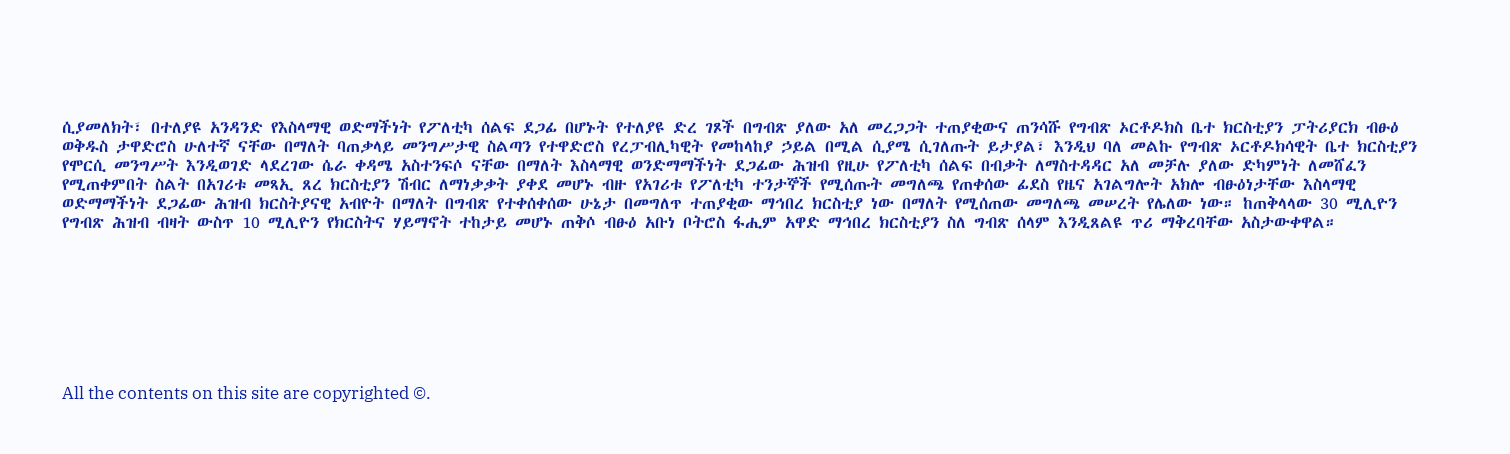ሲያመለክት፣ በተለያዩ አንዳንድ የእስላማዊ ወድማችነት የፖለቲካ ሰልፍ ደጋፊ በሆኑት የተለያዩ ድረ ገጾች በግብጽ ያለው አለ መረጋጋት ተጠያቂውና ጠንሳሹ የግብጽ ኦርቶዶክስ ቤተ ክርስቲያን ፓትሪያርክ ብፁዕ ወቅዱስ ታዋድሮስ ሁለተኛ ናቸው በማለት ባጠቃላይ መንግሥታዊ ስልጣን የተዋድሮስ የረፓብሊካዊት የመከላከያ ኃይል በሚል ሲያሜ ሲገለጡት ይታያል፣ እንዲህ ባለ መልኩ የግብጽ ኦርቶዶክሳዊት ቤተ ክርስቲያን የሞርሲ መንግሥት እንዲወገድ ላደረገው ሴራ ቀዳሜ አስተንፍሶ ናቸው በማለት እስላማዊ ወንድማማችነት ደጋፊው ሕዝብ የዚሁ የፖለቲካ ሰልፍ በብቃት ለማስተዳዳር አለ መቻሉ ያለው ድካምነት ለመሸፈን የሚጠቀምበት ስልት በአገሪቱ መጻኢ ጸረ ክርስቲያን ሽብር ለማነቃቃት ያቀደ መሆኑ ብዙ የአገሪቱ የፖለቲካ ተንታኞች የሚሰጡት መግለጫ የጠቀሰው ፊደስ የዜና አገልግሎት አክሎ ብፁዕነታቸው እስላማዊ ወድማማችነት ደጋፊው ሕዝብ ክርስትያናዊ አብዮት በማለት በግብጽ የተቀሰቀሰው ሁኔታ በመግለጥ ተጠያቂው ማኅበረ ክርስቲያ ነው በማለት የሚሰጠው መግለጫ መሠረት የሌለው ነው። ከጠቅላላው 30 ሚሊዮን የግብጽ ሕዝብ ብዛት ውስጥ 10 ሚሊዮን የክርስትና ሃይማኖት ተከታይ መሆኑ ጠቅሶ ብፁዕ አቡነ ቦትሮስ ፋሒም አዋድ ማኅበረ ክርስቲያን ስለ ግብጽ ሰላም እንዲጸልዩ ጥሪ ማቅረባቸው አስታውቀዋል።








All the contents on this site are copyrighted ©.